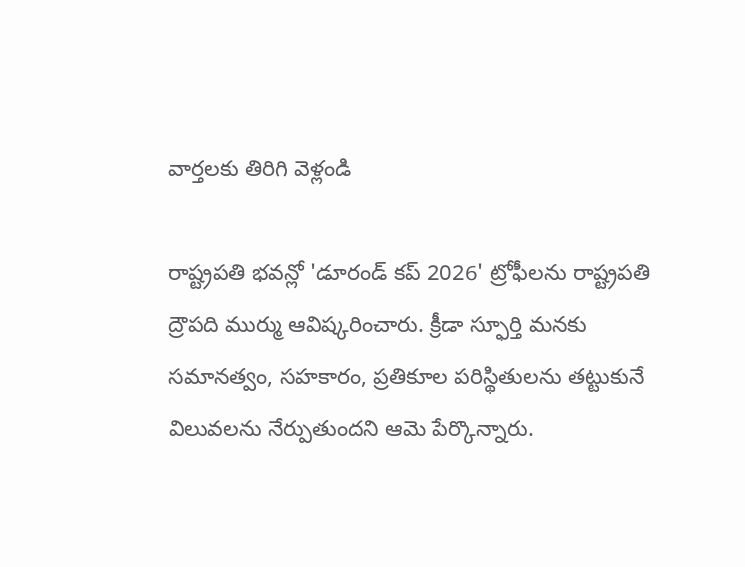వార్తలకు తిరిగి వెళ్లండి

రాష్ట్రపతి భవన్లో 'డూరండ్ కప్ 2026' ట్రోఫీలను రాష్ట్రపతి ద్రౌపది ముర్ము ఆవిష్కరించారు. క్రీడా స్ఫూర్తి మనకు సమానత్వం, సహకారం, ప్రతికూల పరిస్థితులను తట్టుకునే విలువలను నేర్పుతుందని ఆమె పేర్కొన్నారు.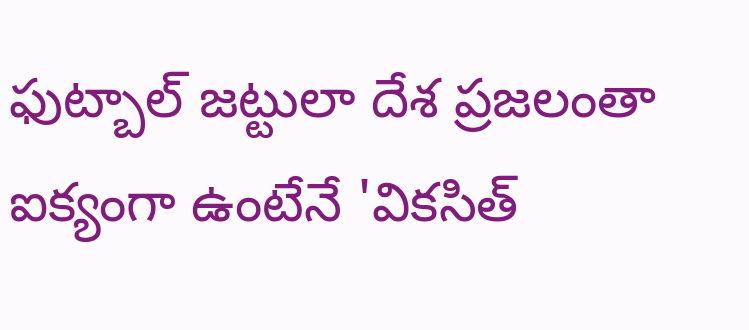ఫుట్బాల్ జట్టులా దేశ ప్రజలంతా ఐక్యంగా ఉంటేనే 'వికసిత్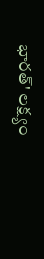భారత్' లక్ష్యం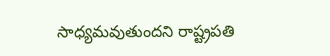సాధ్యమవుతుందని రాష్ట్రపతి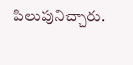పిలుపునిచ్చారు.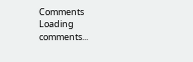Comments
Loading comments...